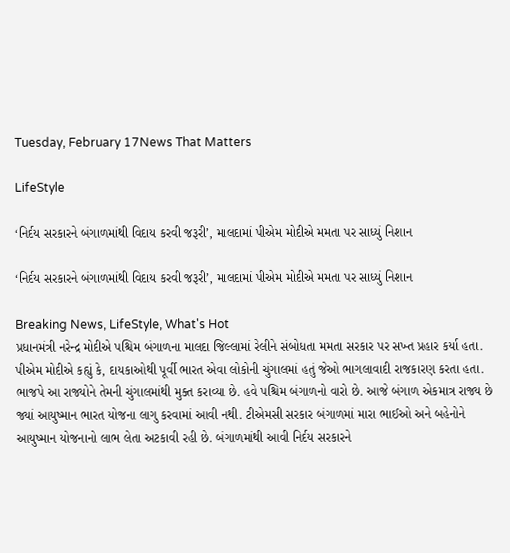Tuesday, February 17News That Matters

LifeStyle

‘નિર્દય સરકારને બંગાળમાંથી વિદાય કરવી જરૂરી’, માલદામાં પીએમ મોદીએ મમતા પર સાધ્યું નિશાન

‘નિર્દય સરકારને બંગાળમાંથી વિદાય કરવી જરૂરી’, માલદામાં પીએમ મોદીએ મમતા પર સાધ્યું નિશાન

Breaking News, LifeStyle, What's Hot
પ્રધાનમંત્રી નરેન્દ્ર મોદીએ પશ્ચિમ બંગાળના માલદા જિલ્લામાં રેલીને સંબોધતા મમતા સરકાર પર સખ્ત પ્રહાર કર્યા હતા. પીએમ મોદીએ કહ્યું કે, દાયકાઓથી પૂર્વી ભારત એવા લોકોની ચુંગાલમાં હતું જેઓ ભાગલાવાદી રાજકારણ કરતા હતા. ભાજપે આ રાજ્યોને તેમની ચુંગાલમાંથી મુક્ત કરાવ્યા છે. હવે પશ્ચિમ બંગાળનો વારો છે. આજે બંગાળ એકમાત્ર રાજ્ય છે જ્યાં આયુષ્માન ભારત યોજના લાગુ કરવામાં આવી નથી. ટીએમસી સરકાર બંગાળમાં મારા ભાઈઓ અને બહેનોને આયુષ્માન યોજનાનો લાભ લેતા અટકાવી રહી છે. બંગાળમાંથી આવી નિર્દય સરકારને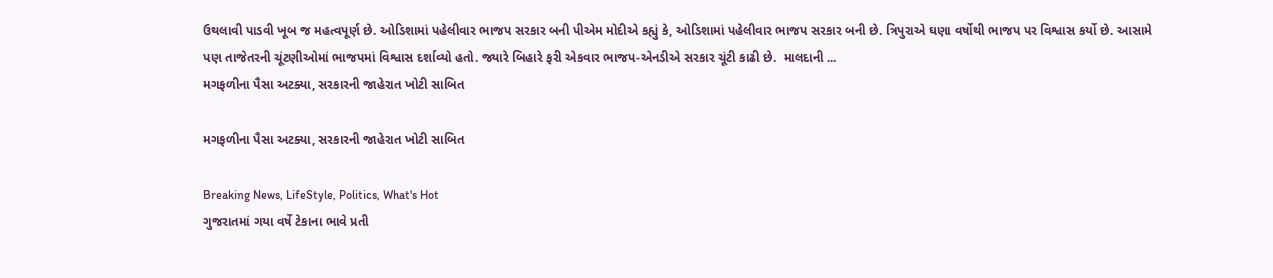ઉથલાવી પાડવી ખૂબ જ મહત્વપૂર્ણ છે. ઓડિશામાં પહેલીવાર ભાજપ સરકાર બની પીએમ મોદીએ કહ્યું કે, ઓડિશામાં પહેલીવાર ભાજપ સરકાર બની છે. ત્રિપુરાએ ઘણા વર્ષોથી ભાજપ પર વિશ્વાસ કર્યો છે. આસામે પણ તાજેતરની ચૂંટણીઓમાં ભાજપમાં વિશ્વાસ દર્શાવ્યો હતો. જ્યારે બિહારે ફરી એકવાર ભાજપ-એનડીએ સરકાર ચૂંટી કાઢી છે.  માલદાની ...
મગફળીના પૈસા અટક્યા, સરકારની જાહેરાત ખોટી સાબિત

મગફળીના પૈસા અટક્યા, સરકારની જાહેરાત ખોટી સાબિત

Breaking News, LifeStyle, Politics, What's Hot
ગુજરાતમાં ગયા વર્ષે ટેકાના ભાવે પ્રતી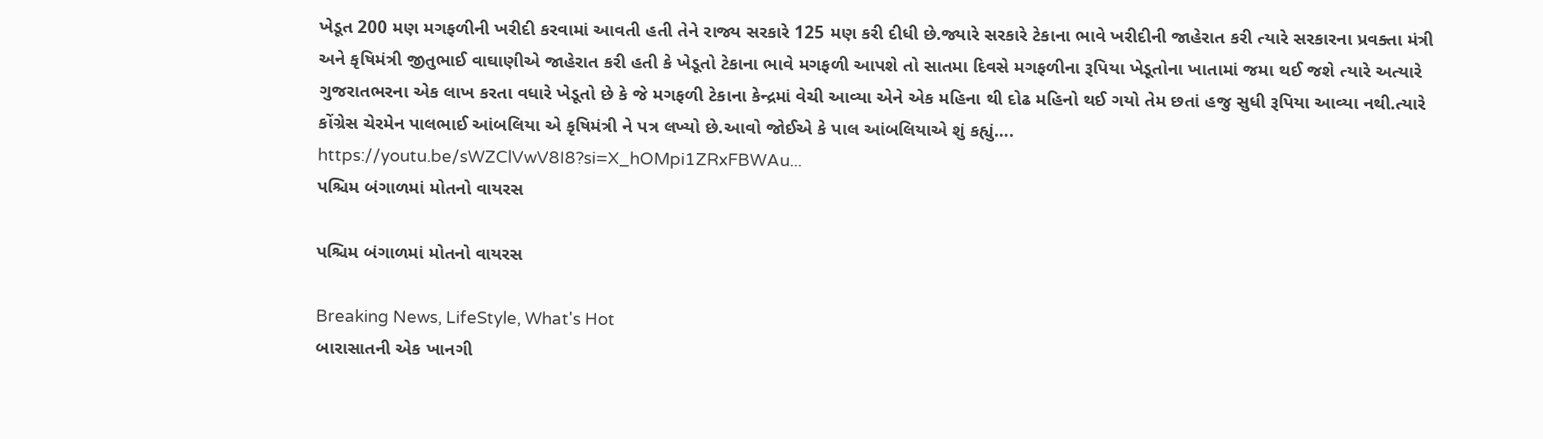ખેડૂત 200 મણ મગફળીની ખરીદી કરવામાં આવતી હતી તેને રાજ્ય સરકારે 125 મણ કરી દીધી છે.જ્યારે સરકારે ટેકાના ભાવે ખરીદીની જાહેરાત કરી ત્યારે સરકારના પ્રવક્તા મંત્રી અને કૃષિમંત્રી જીતુભાઈ વાઘાણીએ જાહેરાત કરી હતી કે ખેડૂતો ટેકાના ભાવે મગફળી આપશે તો સાતમા દિવસે મગફળીના રૂપિયા ખેડૂતોના ખાતામાં જમા થઈ જશે ત્યારે અત્યારે ગુજરાતભરના એક લાખ કરતા વધારે ખેડૂતો છે કે જે મગફળી ટેકાના કેન્દ્રમાં વેચી આવ્યા એને એક મહિના થી દોઢ મહિનો થઈ ગયો તેમ છતાં હજુ સુધી રૂપિયા આવ્યા નથી.ત્યારે કોંગ્રેસ ચેરમેન પાલભાઈ આંબલિયા એ કૃષિમંત્રી ને પત્ર લખ્યો છે.આવો જોઈએ કે પાલ આંબલિયાએ શું કહ્યું…. https://youtu.be/sWZClVwV8I8?si=X_hOMpi1ZRxFBWAu...
પશ્ચિમ બંગાળમાં મોતનો વાયરસ

પશ્ચિમ બંગાળમાં મોતનો વાયરસ

Breaking News, LifeStyle, What's Hot
બારાસાતની એક ખાનગી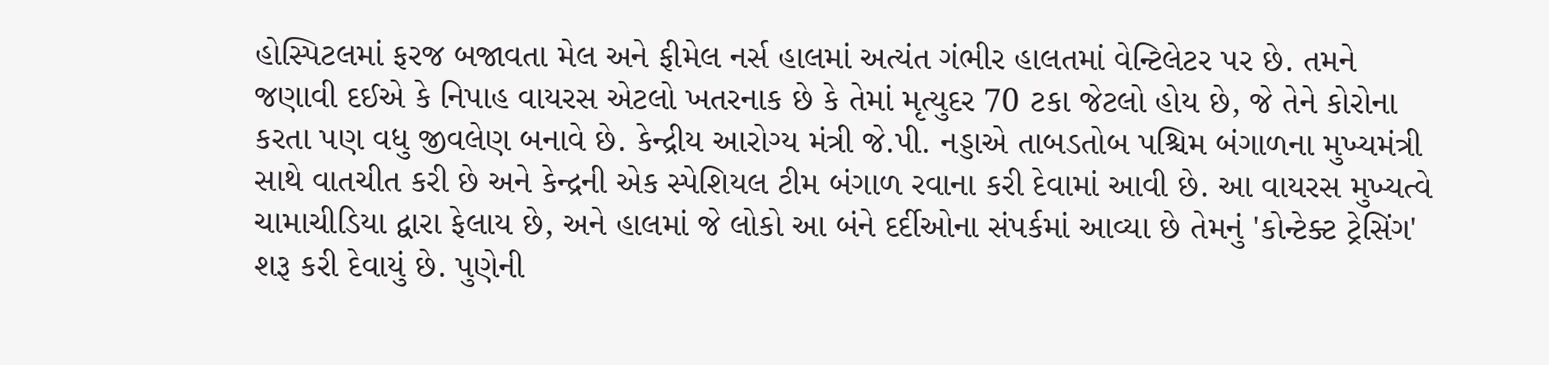હોસ્પિટલમાં ફરજ બજાવતા મેલ અને ફીમેલ નર્સ હાલમાં અત્યંત ગંભીર હાલતમાં વેન્ટિલેટર પર છે. તમને જણાવી દઈએ કે નિપાહ વાયરસ એટલો ખતરનાક છે કે તેમાં મૃત્યુદર 70 ટકા જેટલો હોય છે, જે તેને કોરોના કરતા પણ વધુ જીવલેણ બનાવે છે. કેન્દ્રીય આરોગ્ય મંત્રી જે.પી. નડ્ડાએ તાબડતોબ પશ્ચિમ બંગાળના મુખ્યમંત્રી સાથે વાતચીત કરી છે અને કેન્દ્રની એક સ્પેશિયલ ટીમ બંગાળ રવાના કરી દેવામાં આવી છે. આ વાયરસ મુખ્યત્વે ચામાચીડિયા દ્વારા ફેલાય છે, અને હાલમાં જે લોકો આ બંને દર્દીઓના સંપર્કમાં આવ્યા છે તેમનું 'કોન્ટેક્ટ ટ્રેસિંગ' શરૂ કરી દેવાયું છે. પુણેની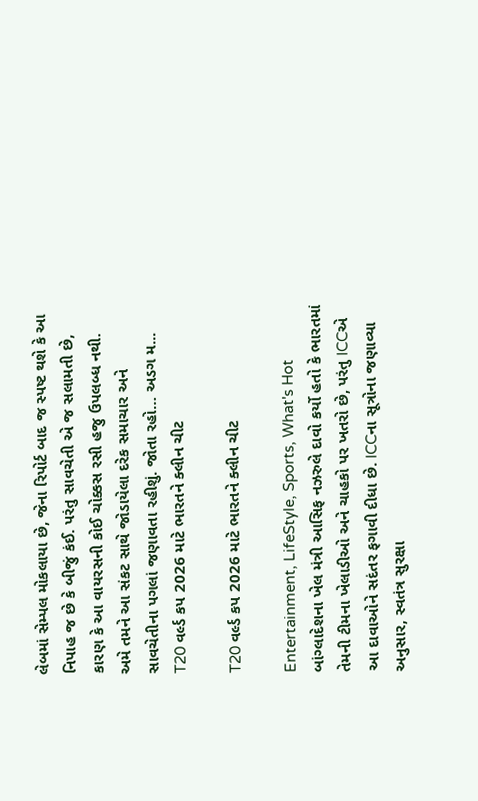લેબમાં સેમ્પલ મોકલાયા છે, જેના રિપોર્ટ બાદ જ સ્પષ્ટ થશે કે આ નિપાહ જ છે કે બીજું કંઈ. પરંતુ સાવચેતી એ જ સલામતી છે, કારણ કે આ વાયરસની કોઈ ચોક્કસ રસી હજુ ઉપલબ્ધ નથી. અમે તમને આ સંકટ સાથે જોડાયેલા દરેક સમાચાર અને સાવચેતીના પગલાં જણાવતા રહીશું. જોતા રહો… અડગ મ...
T20 વર્લ્ડ કપ 2026 માટે ભારતને ક્લીન ચીટ

T20 વર્લ્ડ કપ 2026 માટે ભારતને ક્લીન ચીટ

Entertainment, LifeStyle, Sports, What's Hot
બાંગ્લાદેશના ખેલ મંત્રી આસિફ નઝરુલે દાવો કર્યો હતો કે ભારતમાં તેમની ટીમના ખેલાડીઓ અને ચાહકો પર ખતરો છે, પરંતુ ICCએ આ દાવાઓને સદંતર ફગાવી દીધા છે. ICCના સૂત્રોના જણાવ્યા અનુસાર, સ્વતંત્ર સુરક્ષા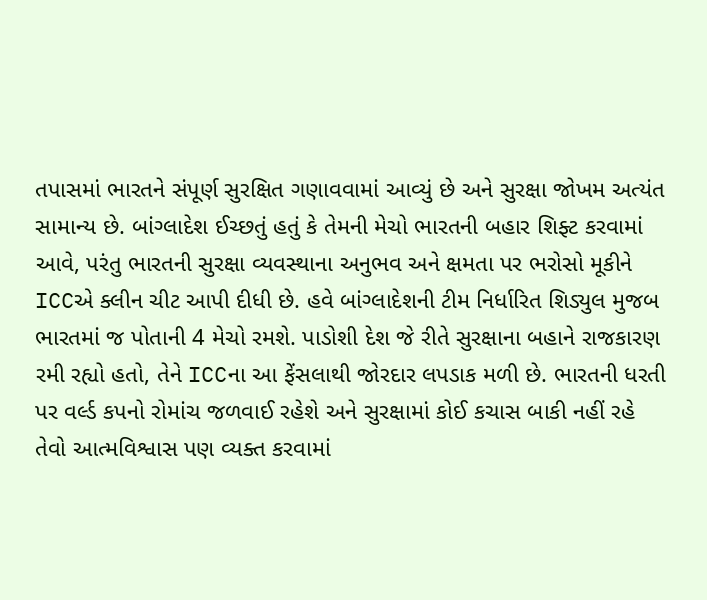તપાસમાં ભારતને સંપૂર્ણ સુરક્ષિત ગણાવવામાં આવ્યું છે અને સુરક્ષા જોખમ અત્યંત સામાન્ય છે. બાંગ્લાદેશ ઈચ્છતું હતું કે તેમની મેચો ભારતની બહાર શિફ્ટ કરવામાં આવે, પરંતુ ભારતની સુરક્ષા વ્યવસ્થાના અનુભવ અને ક્ષમતા પર ભરોસો મૂકીને ICCએ ક્લીન ચીટ આપી દીધી છે. હવે બાંગ્લાદેશની ટીમ નિર્ધારિત શિડ્યુલ મુજબ ભારતમાં જ પોતાની 4 મેચો રમશે. પાડોશી દેશ જે રીતે સુરક્ષાના બહાને રાજકારણ રમી રહ્યો હતો, તેને ICCના આ ફેંસલાથી જોરદાર લપડાક મળી છે. ભારતની ધરતી પર વર્લ્ડ કપનો રોમાંચ જળવાઈ રહેશે અને સુરક્ષામાં કોઈ કચાસ બાકી નહીં રહે તેવો આત્મવિશ્વાસ પણ વ્યક્ત કરવામાં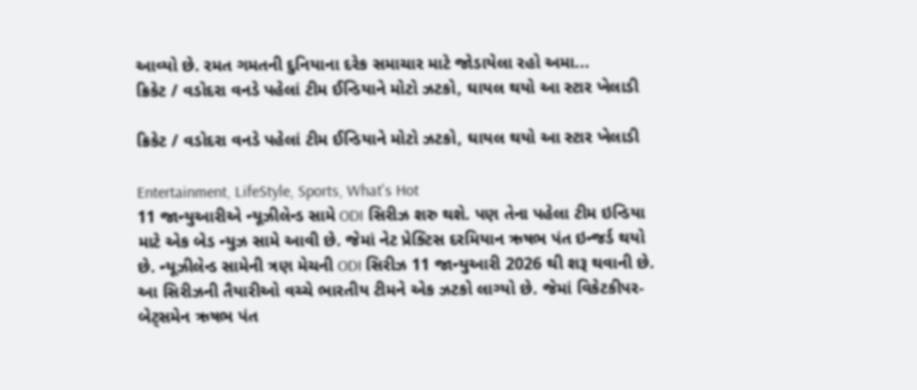આવ્યો છે. રમત ગમતની દુનિયાના દરેક સમાચાર માટે જોડાયેલા રહો અમા...
ક્રિકેટ / વડોદરા વનડે પહેલાં ટીમ ઈન્ડિયાને મોટો ઝટકો, ઘાયલ થયો આ સ્ટાર ખેલાડી

ક્રિકેટ / વડોદરા વનડે પહેલાં ટીમ ઈન્ડિયાને મોટો ઝટકો, ઘાયલ થયો આ સ્ટાર ખેલાડી

Entertainment, LifeStyle, Sports, What's Hot
11 જાન્યુઆરીએ ન્યૂઝીલેન્ડ સામે ODI સિરીઝ શરુ થશે. પણ તેના પહેલા ટીમ ઇન્ડિયા માટે એક બેડ ન્યુઝ સામે આવી છે. જેમાં નેટ પ્રેક્ટિસ દરમિયાન ઋષભ પંત ઇન્જર્ડ થયો છે. ન્યૂઝીલેન્ડ સામેની ત્રણ મેચની ODI સિરીઝ 11 જાન્યુઆરી 2026 થી શરૂ થવાની છે. આ સિરીઝની તૈયારીઓ વચ્ચે ભારતીય ટીમને એક ઝટકો લાગ્યો છે. જેમાં વિકેટકીપર-બેટ્સમેન ઋષભ પંત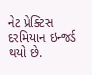નેટ પ્રેક્ટિસ દરમિયાન ઇન્જર્ડ થયો છે.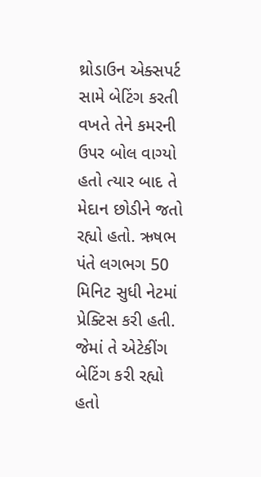થ્રોડાઉન એક્સપર્ટ સામે બેટિંગ કરતી વખતે તેને કમરની ઉપર બોલ વાગ્યો હતો ત્યાર બાદ તે મેદાન છોડીને જતો રહ્યો હતો. ઋષભ પંતે લગભગ 50 મિનિટ સુધી નેટમાં પ્રેક્ટિસ કરી હતી. જેમાં તે એટેકીંગ બેટિંગ કરી રહ્યો હતો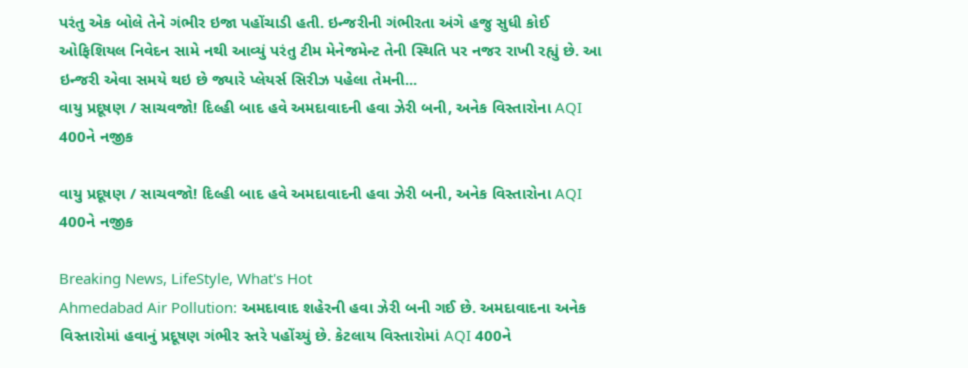પરંતુ એક બોલે તેને ગંભીર ઇજા પહોંચાડી હતી. ઇન્જરીની ગંભીરતા અંગે હજુ સુધી કોઈ ઓફિશિયલ નિવેદન સામે નથી આવ્યું પરંતુ ટીમ મેનેજમેન્ટ તેની સ્થિતિ પર નજર રાખી રહ્યું છે. આ ઇન્જરી એવા સમયે થઇ છે જ્યારે પ્લેયર્સ સિરીઝ પહેલા તેમની...
વાયુ પ્રદૂષણ / સાચવજો! દિલ્હી બાદ હવે અમદાવાદની હવા ઝેરી બની, અનેક વિસ્તારોના AQI 400ને નજીક

વાયુ પ્રદૂષણ / સાચવજો! દિલ્હી બાદ હવે અમદાવાદની હવા ઝેરી બની, અનેક વિસ્તારોના AQI 400ને નજીક

Breaking News, LifeStyle, What's Hot
Ahmedabad Air Pollution: અમદાવાદ શહેરની હવા ઝેરી બની ગઈ છે. અમદાવાદના અનેક વિસ્તારોમાં હવાનું પ્રદૂષણ ગંભીર સ્તરે પહોંચ્યું છે. કેટલાય વિસ્તારોમાં AQI 400ને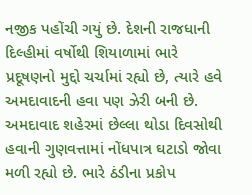નજીક પહોંચી ગયું છે. દેશની રાજધાની દિલ્હીમાં વર્ષોથી શિયાળામાં ભારે પ્રદૂષણનો મુદ્દો ચર્ચામાં રહ્યો છે, ત્યારે હવે અમદાવાદની હવા પણ ઝેરી બની છે. અમદાવાદ શહેરમાં છેલ્લા થોડા દિવસોથી હવાની ગુણવત્તામાં નોંધપાત્ર ઘટાડો જોવા મળી રહ્યો છે. ભારે ઠંડીના પ્રકોપ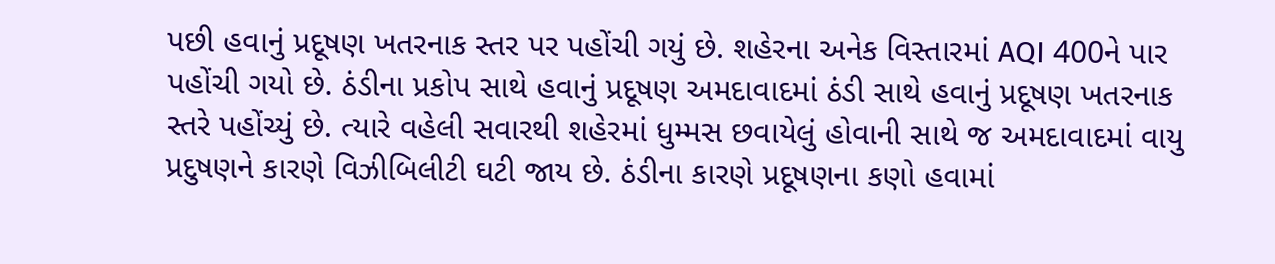પછી હવાનું પ્રદૂષણ ખતરનાક સ્તર પર પહોંચી ગયું છે. શહેરના અનેક વિસ્તારમાં AQI 400ને પાર પહોંચી ગયો છે. ઠંડીના પ્રકોપ સાથે હવાનું પ્રદૂષણ અમદાવાદમાં ઠંડી સાથે હવાનું પ્રદૂષણ ખતરનાક સ્તરે પહોંચ્યું છે. ત્યારે વહેલી સવારથી શહેરમાં ધુમ્મસ છવાયેલું હોવાની સાથે જ અમદાવાદમાં વાયુ પ્રદુષણને કારણે વિઝીબિલીટી ઘટી જાય છે. ઠંડીના કારણે પ્રદૂષણના કણો હવામાં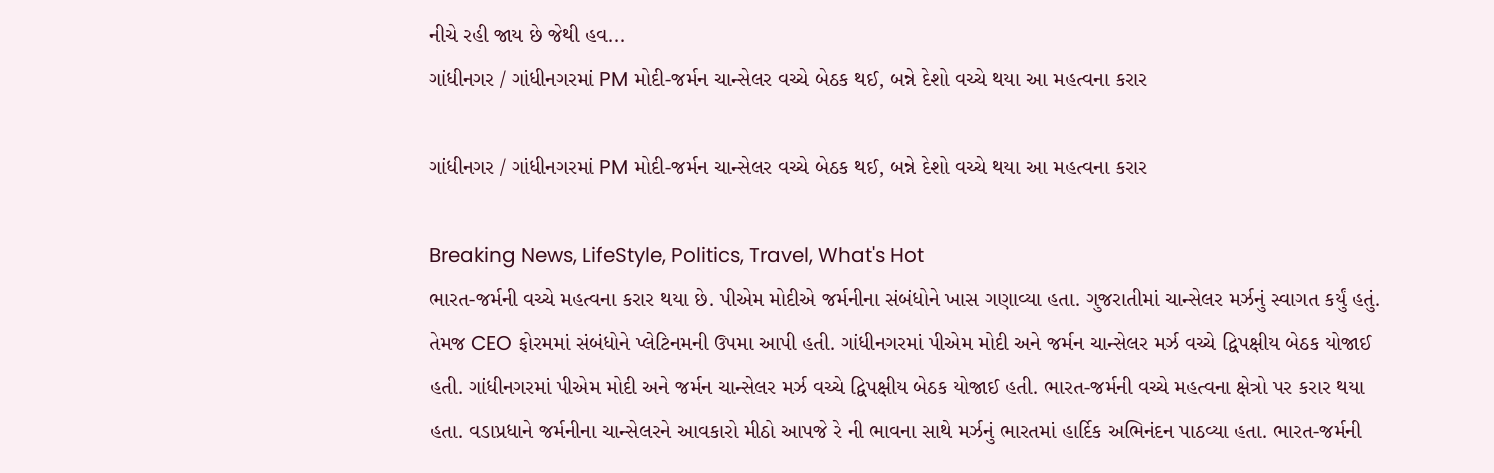નીચે રહી જાય છે જેથી હવ...
ગાંધીનગર / ગાંધીનગરમાં PM મોદી-જર્મન ચાન્સેલર વચ્ચે બેઠક થઈ, બન્ને દેશો વચ્ચે થયા આ મહત્વના કરાર

ગાંધીનગર / ગાંધીનગરમાં PM મોદી-જર્મન ચાન્સેલર વચ્ચે બેઠક થઈ, બન્ને દેશો વચ્ચે થયા આ મહત્વના કરાર

Breaking News, LifeStyle, Politics, Travel, What's Hot
ભારત-જર્મની વચ્ચે મહત્વના કરાર થયા છે. પીએમ મોદીએ જર્મનીના સંબંધોને ખાસ ગણાવ્યા હતા. ગુજરાતીમાં ચાન્સેલર મર્ઝનું સ્વાગત કર્યું હતું. તેમજ CEO ફોરમમાં સંબંધોને પ્લેટિનમની ઉપમા આપી હતી. ગાંધીનગરમાં પીએમ મોદી અને જર્મન ચાન્સેલર મર્ઝ વચ્ચે દ્વિપક્ષીય બેઠક યોજાઈ હતી. ગાંધીનગરમાં પીએમ મોદી અને જર્મન ચાન્સેલર મર્ઝ વચ્ચે દ્વિપક્ષીય બેઠક યોજાઈ હતી. ભારત-જર્મની વચ્ચે મહત્વના ક્ષેત્રો પર કરાર થયા હતા. વડાપ્રધાને જર્મનીના ચાન્સેલરને આવકારો મીઠો આપજે રે ની ભાવના સાથે મર્ઝનું ભારતમાં હાર્દિક અભિનંદન પાઠવ્યા હતા. ભારત-જર્મની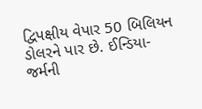દ્વિપક્ષીય વેપાર 50 બિલિયન ડોલરને પાર છે. ઈન્ડિયા-જર્મની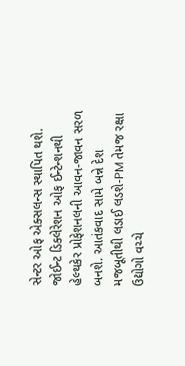સેન્ટર ઓફ એક્સલન્સ સ્થાપિત થશે. જોઈન્ટ ડિક્લેરેશન ઓફ ઈન્ટેન્શનથી હેલ્થકેર પ્રોફેશનલની આવન-જાવન સરળ બનશે. આતંકવાદ સામે બન્ને દેશ મજબૂતીથી લડાઈ લડશે-PM તેમજ રક્ષા ઉદ્યોગો વચ્ચે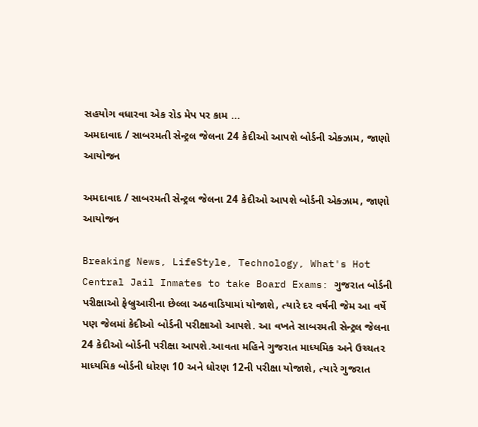સહયોગ વધારવા એક રોડ મેપ પર કામ ...
અમદાવાદ / સાબરમતી સેન્ટ્રલ જેલના 24 કેદીઓ આપશે બોર્ડની એક્ઝામ, જાણો આયોજન

અમદાવાદ / સાબરમતી સેન્ટ્રલ જેલના 24 કેદીઓ આપશે બોર્ડની એક્ઝામ, જાણો આયોજન

Breaking News, LifeStyle, Technology, What's Hot
Central Jail Inmates to take Board Exams: ગુજરાત બોર્ડની પરીક્ષાઓ ફેબ્રુઆરીના છેલ્લા અઠવાડિયામાં યોજાશે, ત્યારે દર વર્ષની જેમ આ વર્ષે પણ જેલમાં કેદીઓ બોર્ડની પરીક્ષાઓ આપશે. આ વખતે સાબરમતી સેન્ટ્રલ જેલના 24 કેદીઓ બોર્ડની પરીક્ષા આપશે.આવતા મહિને ગુજરાત માધ્યમિક અને ઉચ્ચતર માધ્યમિક બોર્ડની ધોરણ 10 અને ધોરણ 12ની પરીક્ષા યોજાશે, ત્યારે ગુજરાત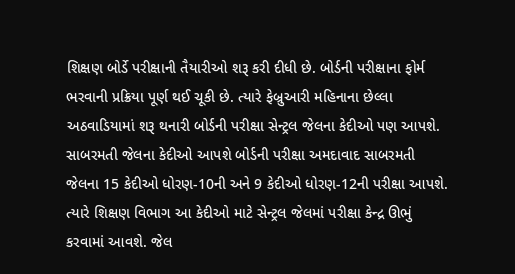શિક્ષણ બોર્ડે પરીક્ષાની તૈયારીઓ શરૂ કરી દીધી છે. બોર્ડની પરીક્ષાના ફોર્મ ભરવાની પ્રક્રિયા પૂર્ણ થઈ ચૂકી છે. ત્યારે ફેબ્રુઆરી મહિનાના છેલ્લા અઠવાડિયામાં શરૂ થનારી બોર્ડની પરીક્ષા સેન્ટ્રલ જેલના કેદીઓ પણ આપશે. સાબરમતી જેલના કેદીઓ આપશે બોર્ડની પરીક્ષા અમદાવાદ સાબરમતી જેલના 15 કેદીઓ ધોરણ-10ની અને 9 કેદીઓ ધોરણ-12ની પરીક્ષા આપશે. ત્યારે શિક્ષણ વિભાગ આ કેદીઓ માટે સેન્ટ્રલ જેલમાં પરીક્ષા કેન્દ્ર ઊભું કરવામાં આવશે. જેલ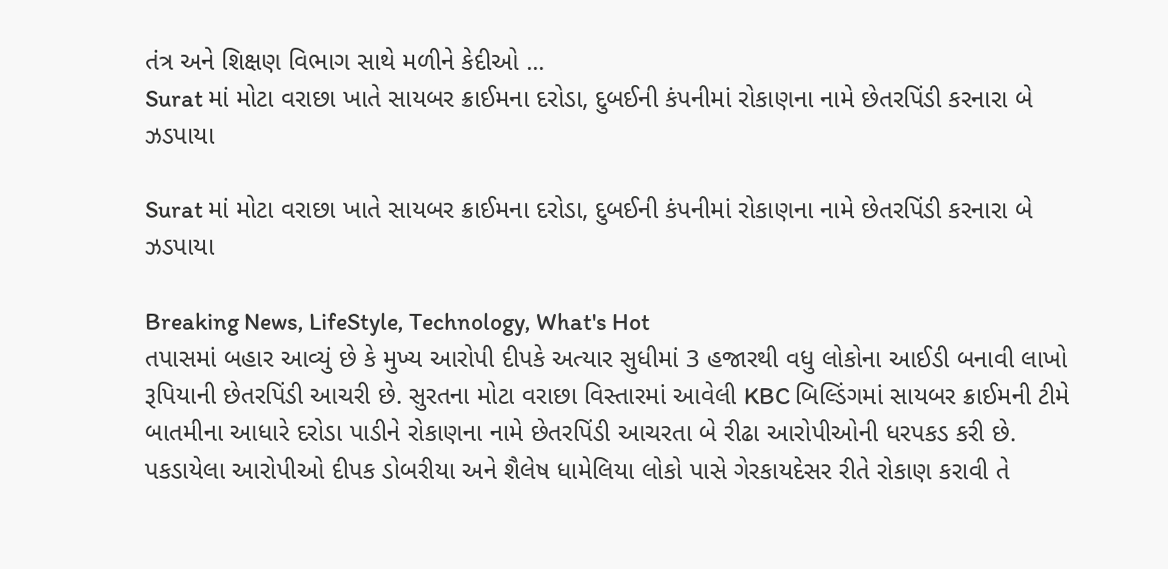તંત્ર અને શિક્ષણ વિભાગ સાથે મળીને કેદીઓ ...
Surat માં મોટા વરાછા ખાતે સાયબર ક્રાઈમના દરોડા, દુબઈની કંપનીમાં રોકાણના નામે છેતરપિંડી કરનારા બે ઝડપાયા

Surat માં મોટા વરાછા ખાતે સાયબર ક્રાઈમના દરોડા, દુબઈની કંપનીમાં રોકાણના નામે છેતરપિંડી કરનારા બે ઝડપાયા

Breaking News, LifeStyle, Technology, What's Hot
તપાસમાં બહાર આવ્યું છે કે મુખ્ય આરોપી દીપકે અત્યાર સુધીમાં 3 હજારથી વધુ લોકોના આઈડી બનાવી લાખો રૂપિયાની છેતરપિંડી આચરી છે. સુરતના મોટા વરાછા વિસ્તારમાં આવેલી KBC બિલ્ડિંગમાં સાયબર ક્રાઈમની ટીમે બાતમીના આધારે દરોડા પાડીને રોકાણના નામે છેતરપિંડી આચરતા બે રીઢા આરોપીઓની ધરપકડ કરી છે. પકડાયેલા આરોપીઓ દીપક ડોબરીયા અને શૈલેષ ધામેલિયા લોકો પાસે ગેરકાયદેસર રીતે રોકાણ કરાવી તે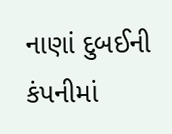નાણાં દુબઈની કંપનીમાં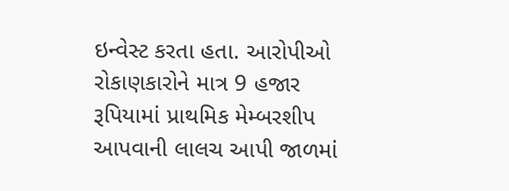ઇન્વેસ્ટ કરતા હતા. આરોપીઓ રોકાણકારોને માત્ર 9 હજાર રૂપિયામાં પ્રાથમિક મેમ્બરશીપ આપવાની લાલચ આપી જાળમાં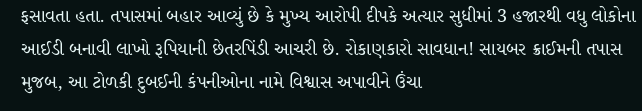ફસાવતા હતા. તપાસમાં બહાર આવ્યું છે કે મુખ્ય આરોપી દીપકે અત્યાર સુધીમાં 3 હજારથી વધુ લોકોના આઈડી બનાવી લાખો રૂપિયાની છેતરપિંડી આચરી છે. રોકાણકારો સાવધાન! સાયબર ક્રાઈમની તપાસ મુજબ, આ ટોળકી દુબઈની કંપનીઓના નામે વિશ્વાસ અપાવીને ઉંચા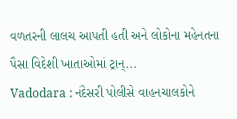વળતરની લાલચ આપતી હતી અને લોકોના મહેનતના પૈસા વિદેશી ખાતાઓમાં ટ્રાન્...
Vadodara : નંદેસરી પોલીસે વાહનચાલકોને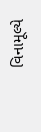વિનામૂલ્યે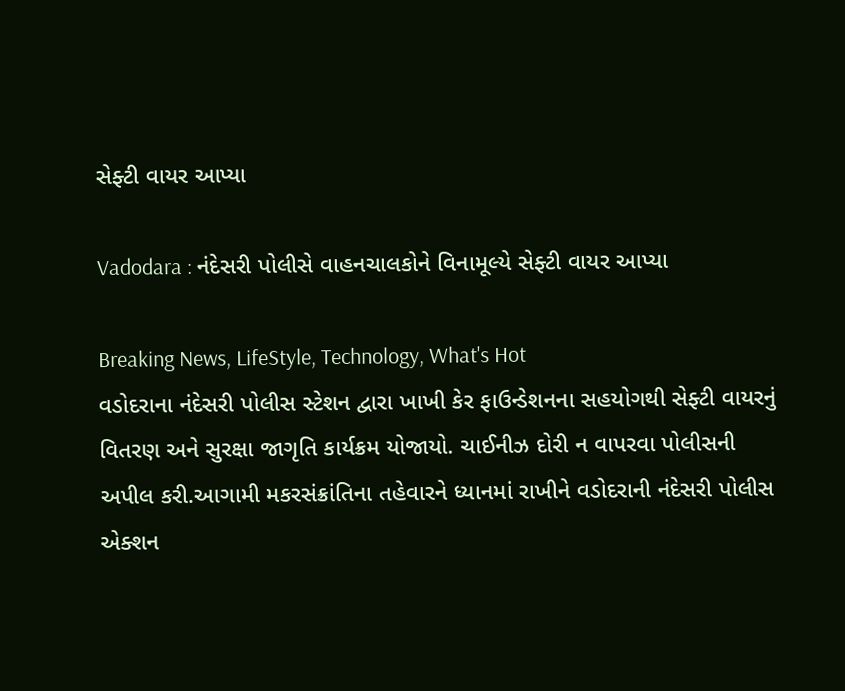સેફ્ટી વાયર આપ્યા

Vadodara : નંદેસરી પોલીસે વાહનચાલકોને વિનામૂલ્યે સેફ્ટી વાયર આપ્યા

Breaking News, LifeStyle, Technology, What's Hot
વડોદરાના નંદેસરી પોલીસ સ્ટેશન દ્વારા ખાખી કેર ફાઉન્ડેશનના સહયોગથી સેફ્ટી વાયરનું વિતરણ અને સુરક્ષા જાગૃતિ કાર્યક્રમ યોજાયો. ચાઈનીઝ દોરી ન વાપરવા પોલીસની અપીલ કરી.આગામી મકરસંક્રાંતિના તહેવારને ધ્યાનમાં રાખીને વડોદરાની નંદેસરી પોલીસ એક્શન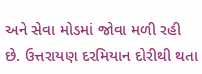અને સેવા મોડમાં જોવા મળી રહી છે. ઉત્તરાયણ દરમિયાન દોરીથી થતા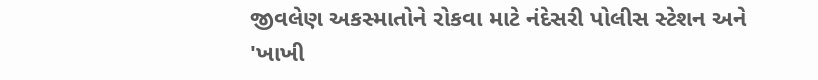જીવલેણ અકસ્માતોને રોકવા માટે નંદેસરી પોલીસ સ્ટેશન અને 'ખાખી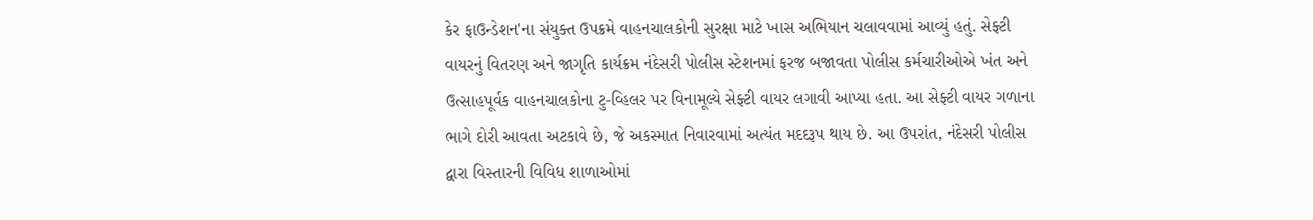કેર ફાઉન્ડેશન'ના સંયુક્ત ઉપક્રમે વાહનચાલકોની સુરક્ષા માટે ખાસ અભિયાન ચલાવવામાં આવ્યું હતું. સેફ્ટી વાયરનું વિતરણ અને જાગૃતિ કાર્યક્રમ નંદેસરી પોલીસ સ્ટેશનમાં ફરજ બજાવતા પોલીસ કર્મચારીઓએ ખંત અને ઉત્સાહપૂર્વક વાહનચાલકોના ટુ-વ્હિલર પર વિનામૂલ્યે સેફ્ટી વાયર લગાવી આપ્યા હતા. આ સેફ્ટી વાયર ગળાના ભાગે દોરી આવતા અટકાવે છે, જે અકસ્માત નિવારવામાં અત્યંત મદદરૂપ થાય છે. આ ઉપરાંત, નંદેસરી પોલીસ દ્વારા વિસ્તારની વિવિધ શાળાઓમાં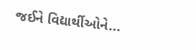જઈને વિદ્યાર્થીઓને...